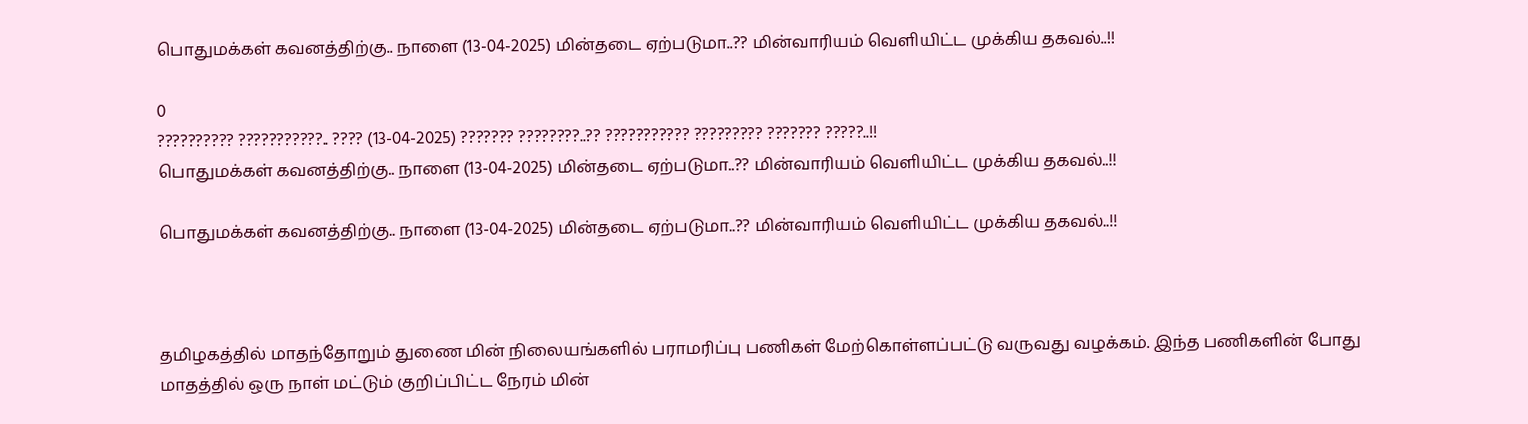பொதுமக்கள் கவனத்திற்கு.. நாளை (13-04-2025) மின்தடை ஏற்படுமா..?? மின்வாரியம் வெளியிட்ட முக்கிய தகவல்..!!

0
?????????? ???????????.. ???? (13-04-2025) ??????? ????????..?? ??????????? ????????? ??????? ?????..!!
பொதுமக்கள் கவனத்திற்கு.. நாளை (13-04-2025) மின்தடை ஏற்படுமா..?? மின்வாரியம் வெளியிட்ட முக்கிய தகவல்..!!

பொதுமக்கள் கவனத்திற்கு.. நாளை (13-04-2025) மின்தடை ஏற்படுமா..?? மின்வாரியம் வெளியிட்ட முக்கிய தகவல்..!!



தமிழகத்தில் மாதந்தோறும் துணை மின் நிலையங்களில் பராமரிப்பு பணிகள் மேற்கொள்ளப்பட்டு வருவது வழக்கம். இந்த பணிகளின் போது மாதத்தில் ஒரு நாள் மட்டும் குறிப்பிட்ட நேரம் மின்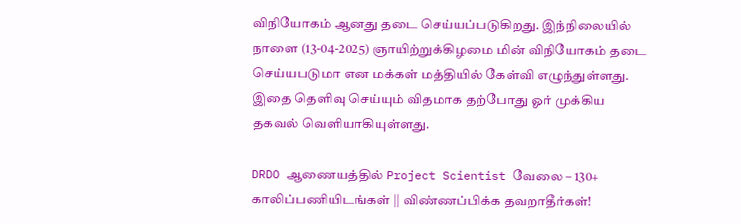விநியோகம் ஆனது தடை செய்யப்படுகிறது. இந்நிலையில் நாளை (13-04-2025) ஞாயிற்றுக்கிழமை மின் விநியோகம் தடை செய்யபடுமா என மக்கள் மத்தியில் கேள்வி எழுந்துள்ளது. இதை தெளிவு செய்யும் விதமாக தற்போது ஓர் முக்கிய தகவல் வெளியாகியுள்ளது.

DRDO ஆணையத்தில் Project Scientist வேலை – 130+ காலிப்பணியிடங்கள் || விண்ணப்பிக்க தவறாதீர்கள்!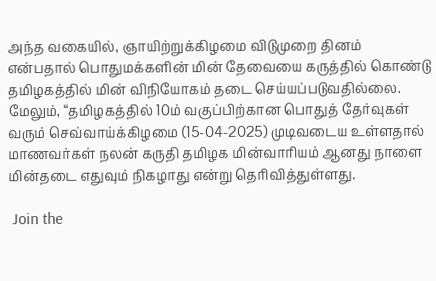அந்த வகையில், ஞாயிற்றுக்கிழமை விடுமுறை தினம் என்பதால் பொதுமக்களின் மின் தேவையை கருத்தில் கொண்டு தமிழகத்தில் மின் விநியோகம் தடை செய்யப்படுவதில்லை. மேலும், “தமிழகத்தில் 10ம் வகுப்பிற்கான பொதுத் தேர்வுகள் வரும் செவ்வாய்க்கிழமை (15-04-2025) முடிவடைய உள்ளதால் மாணவர்கள் நலன் கருதி தமிழக மின்வாரியம் ஆனது நாளை மின்தடை எதுவும் நிகழாது என்று தெரிவித்துள்ளது.

 Join the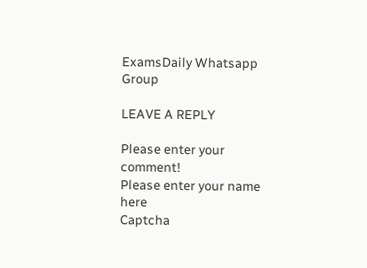ExamsDaily Whatsapp Group

LEAVE A REPLY

Please enter your comment!
Please enter your name here
Captcha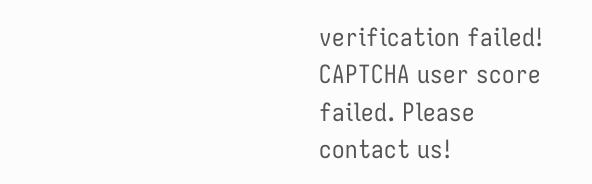verification failed!
CAPTCHA user score failed. Please contact us!